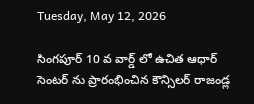Tuesday, May 12, 2026

సింగపూర్ 10 వ వార్డ్ లో ఉచిత ఆధార్ సెంటర్ ను ప్రారంభించిన కౌన్సిలర్ రాజండ్ల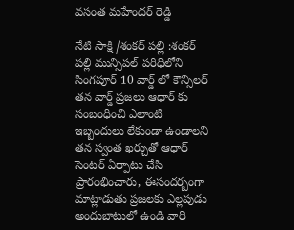వసంత మహేందర్ రెడ్డి

నేటి సాక్షి /శంకర్ పల్లి :శంకర్ పల్లి మున్సిపల్ పరిధిలోని సింగపూర్ 10 వార్డ్ లో కౌన్సిలర్ తన వార్డ్ ప్రజలు ఆధార్ కు సంబంధించి ఎలాంటి ఇబ్బందులు లేకుండా ఉండాలని తన స్వంత ఖర్చుతో ఆధార్ సెంటర్ ఏర్పాటు చేసి ప్రారంభించారు, ఈసందర్బంగా మాట్లాడుతు ప్రజలకు ఎల్లపుడు అందుబాటులో ఉండి వారి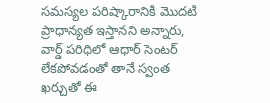సమస్యల పరిష్కారానికి మొదటి ప్రాధాన్యత ఇస్తానని అన్నారు, వార్డ్ పరిధిలో ఆధార్ సెంటర్ లేకపోవడంతో తానే స్వంత ఖర్చుతో ఈ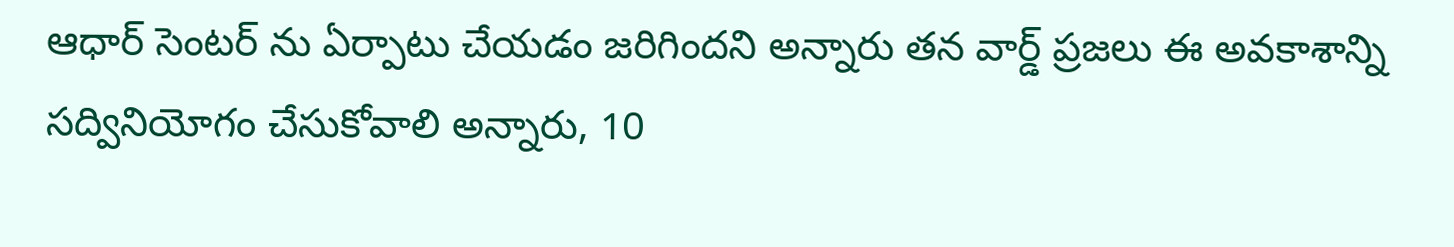ఆధార్ సెంటర్ ను ఏర్పాటు చేయడం జరిగిందని అన్నారు తన వార్డ్ ప్రజలు ఈ అవకాశాన్ని సద్వినియోగం చేసుకోవాలి అన్నారు, 10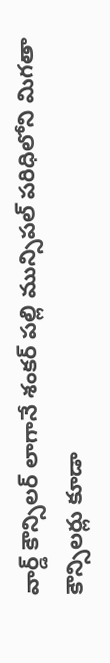వార్డ్ కౌన్సిలర్ లాగానే శంకర్ పల్లి మున్సిపల్ పరిధిలోని మిగతా కౌన్సిలర్లు కూడా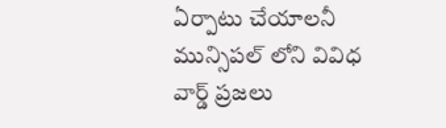ఏర్పాటు చేయాలనీ మున్సిపల్ లోని వివిధ వార్డ్ ప్రజలు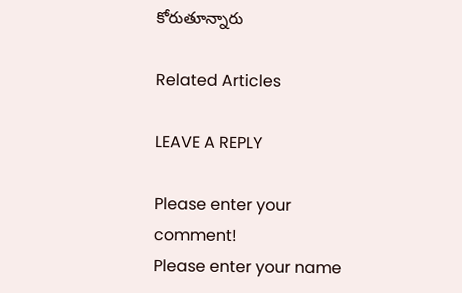కోరుతూన్నారు

Related Articles

LEAVE A REPLY

Please enter your comment!
Please enter your name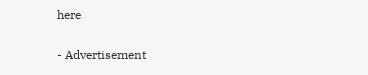here

- Advertisement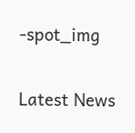-spot_img

Latest News